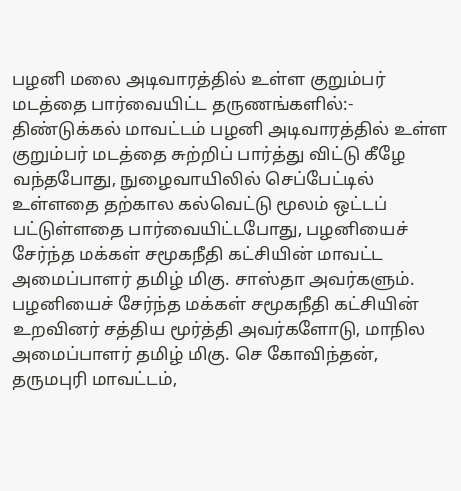பழனி மலை அடிவாரத்தில் உள்ள குறும்பர் மடத்தை பார்வையிட்ட தருணங்களில்:-
திண்டுக்கல் மாவட்டம் பழனி அடிவாரத்தில் உள்ள குறும்பர் மடத்தை சுற்றிப் பார்த்து விட்டு கீழே வந்தபோது, நுழைவாயிலில் செப்பேட்டில் உள்ளதை தற்கால கல்வெட்டு மூலம் ஒட்டப் பட்டுள்ளதை பார்வையிட்டபோது, பழனியைச் சேர்ந்த மக்கள் சமூகநீதி கட்சியின் மாவட்ட அமைப்பாளர் தமிழ் மிகு. சாஸ்தா அவர்களும். பழனியைச் சேர்ந்த மக்கள் சமூகநீதி கட்சியின் உறவினர் சத்திய மூர்த்தி அவர்களோடு, மாநில அமைப்பாளர் தமிழ் மிகு. செ கோவிந்தன், தருமபுரி மாவட்டம்,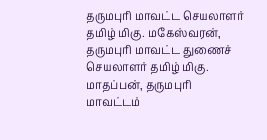தருமபுரி மாவட்ட செயலாளர் தமிழ் மிகு. மகேஸ்வரன், தருமபுரி மாவட்ட துணைச் செயலாளர் தமிழ் மிகு. மாதப்பன், தருமபுரி மாவட்டம்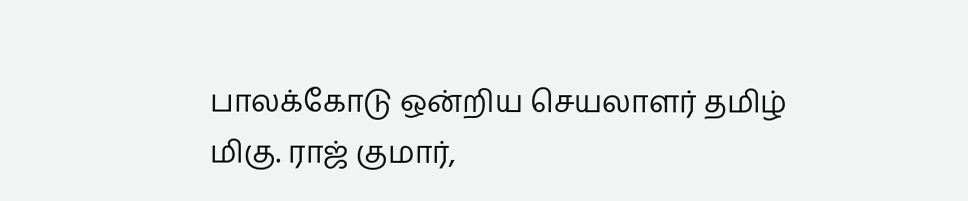பாலக்கோடு ஒன்றிய செயலாளர் தமிழ் மிகு. ராஜ் குமார்,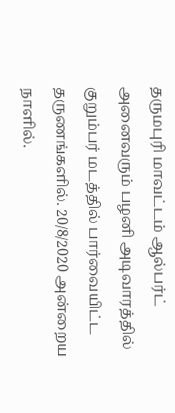தருமபுரி மாவட்டம் ஆல்பர்ட் அனைவரும் பழனி அடிவாரத்தில் குறும்பர் மடத்தில் பார்வையிட்ட தருணங்களில். 20/8/2020 அன்றைய நாளில்.